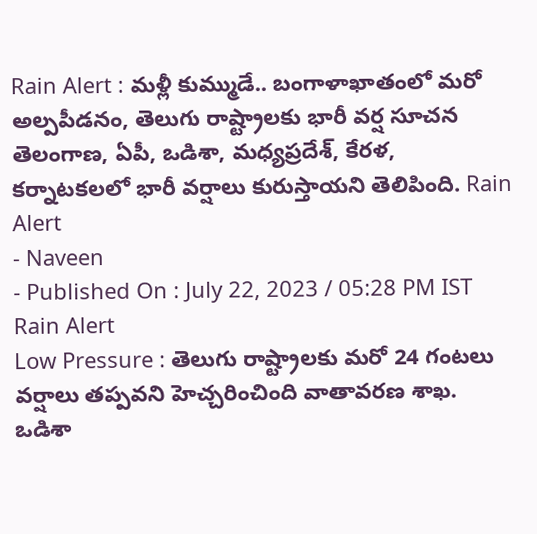Rain Alert : మళ్లీ కుమ్ముడే.. బంగాళాఖాతంలో మరో అల్పపీడనం, తెలుగు రాష్ట్రాలకు భారీ వర్ష సూచన
తెలంగాణ, ఏపీ, ఒడిశా, మధ్యప్రదేశ్, కేరళ, కర్నాటకలలో భారీ వర్షాలు కురుస్తాయని తెలిపింది. Rain Alert
- Naveen
- Published On : July 22, 2023 / 05:28 PM IST
Rain Alert
Low Pressure : తెలుగు రాష్ట్రాలకు మరో 24 గంటలు వర్షాలు తప్పవని హెచ్చరించింది వాతావరణ శాఖ. ఒడిశా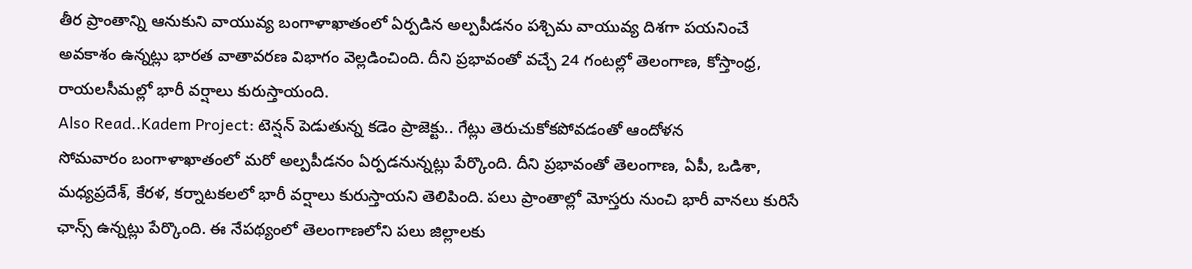తీర ప్రాంతాన్ని ఆనుకుని వాయువ్య బంగాళాఖాతంలో ఏర్పడిన అల్పపీడనం పశ్చిమ వాయువ్య దిశగా పయనించే అవకాశం ఉన్నట్లు భారత వాతావరణ విభాగం వెల్లడించింది. దీని ప్రభావంతో వచ్చే 24 గంటల్లో తెలంగాణ, కోస్తాంధ్ర, రాయలసీమల్లో భారీ వర్షాలు కురుస్తాయంది.
Also Read..Kadem Project: టెన్షన్ పెడుతున్న కడెం ప్రాజెక్టు.. గేట్లు తెరుచుకోకపోవడంతో ఆందోళన
సోమవారం బంగాళాఖాతంలో మరో అల్పపీడనం ఏర్పడనున్నట్లు పేర్కొంది. దీని ప్రభావంతో తెలంగాణ, ఏపీ, ఒడిశా, మధ్యప్రదేశ్, కేరళ, కర్నాటకలలో భారీ వర్షాలు కురుస్తాయని తెలిపింది. పలు ప్రాంతాల్లో మోస్తరు నుంచి భారీ వానలు కురిసే ఛాన్స్ ఉన్నట్లు పేర్కొంది. ఈ నేపథ్యంలో తెలంగాణలోని పలు జిల్లాలకు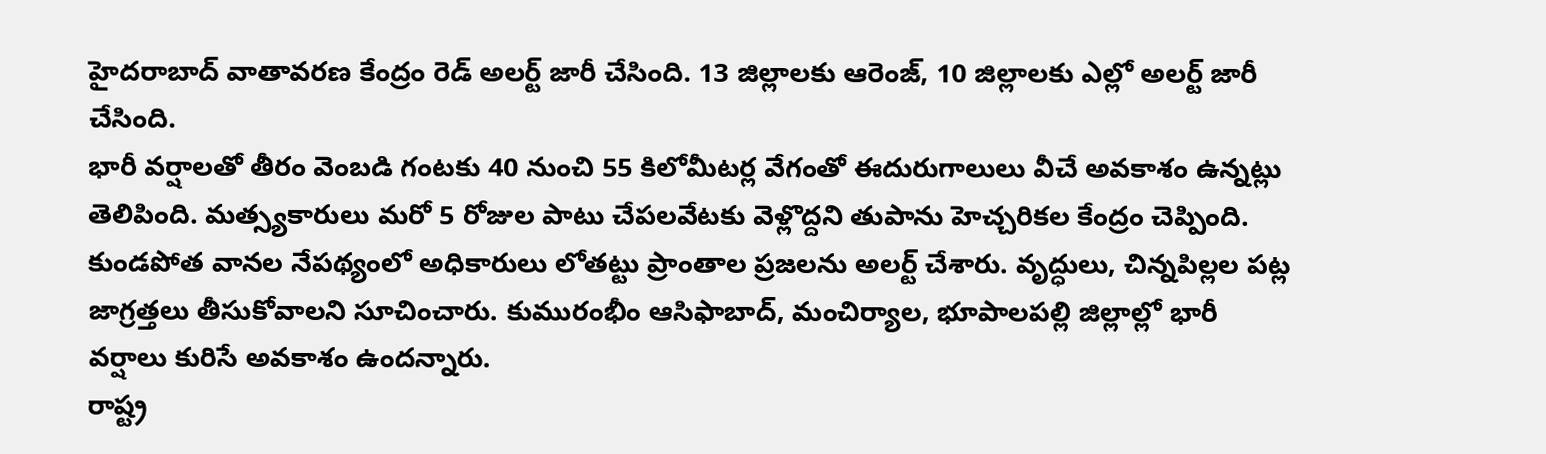హైదరాబాద్ వాతావరణ కేంద్రం రెడ్ అలర్ట్ జారీ చేసింది. 13 జిల్లాలకు ఆరెంజ్, 10 జిల్లాలకు ఎల్లో అలర్ట్ జారీ చేసింది.
భారీ వర్షాలతో తీరం వెంబడి గంటకు 40 నుంచి 55 కిలోమీటర్ల వేగంతో ఈదురుగాలులు వీచే అవకాశం ఉన్నట్లు తెలిపింది. మత్స్యకారులు మరో 5 రోజుల పాటు చేపలవేటకు వెళ్లొద్దని తుపాను హెచ్చరికల కేంద్రం చెప్పింది. కుండపోత వానల నేపథ్యంలో అధికారులు లోతట్టు ప్రాంతాల ప్రజలను అలర్ట్ చేశారు. వృద్ధులు, చిన్నపిల్లల పట్ల జాగ్రత్తలు తీసుకోవాలని సూచించారు. కుమురంభీం ఆసిఫాబాద్, మంచిర్యాల, భూపాలపల్లి జిల్లాల్లో భారీ వర్షాలు కురిసే అవకాశం ఉందన్నారు.
రాష్ట్ర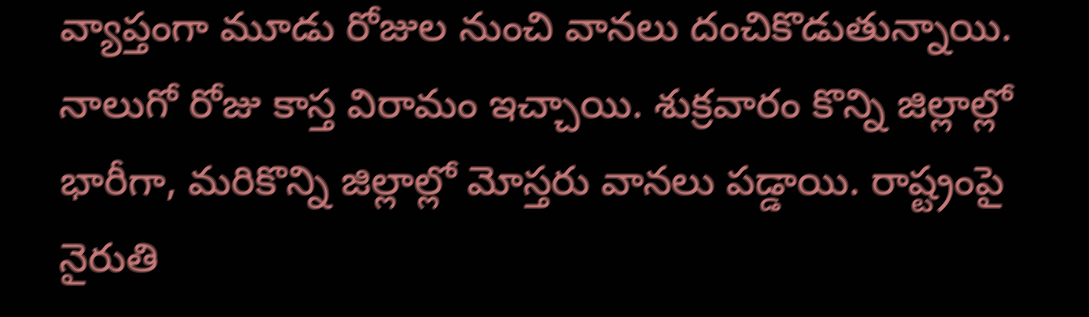వ్యాప్తంగా మూడు రోజుల నుంచి వానలు దంచికొడుతున్నాయి. నాలుగో రోజు కాస్త విరామం ఇచ్చాయి. శుక్రవారం కొన్ని జిల్లాల్లో భారీగా, మరికొన్ని జిల్లాల్లో మోస్తరు వానలు పడ్డాయి. రాష్ట్రంపై నైరుతి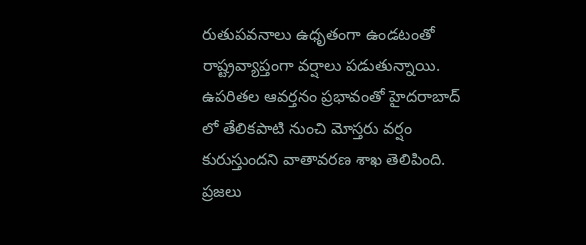రుతుపవనాలు ఉధృతంగా ఉండటంతో రాష్ట్రవ్యాప్తంగా వర్షాలు పడుతున్నాయి. ఉపరితల ఆవర్తనం ప్రభావంతో హైదరాబాద్ లో తేలికపాటి నుంచి మోస్తరు వర్షం కురుస్తుందని వాతావరణ శాఖ తెలిపింది. ప్రజలు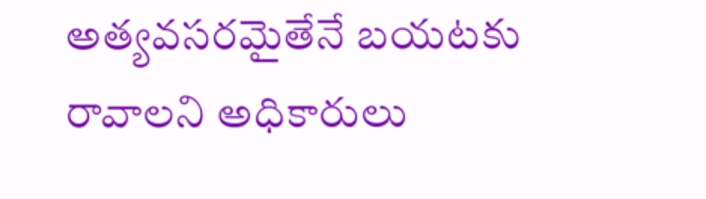అత్యవసరమైతేనే బయటకు రావాలని అధికారులు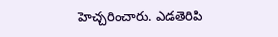హెచ్చరించారు. ఎడతెరిపి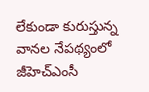లేకుండా కురుస్తున్న వానల నేపథ్యంలో జీహెచ్ఎంసీ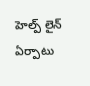హెల్ప్ లైన్ ఏర్పాటు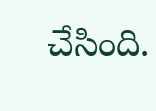చేసింది.